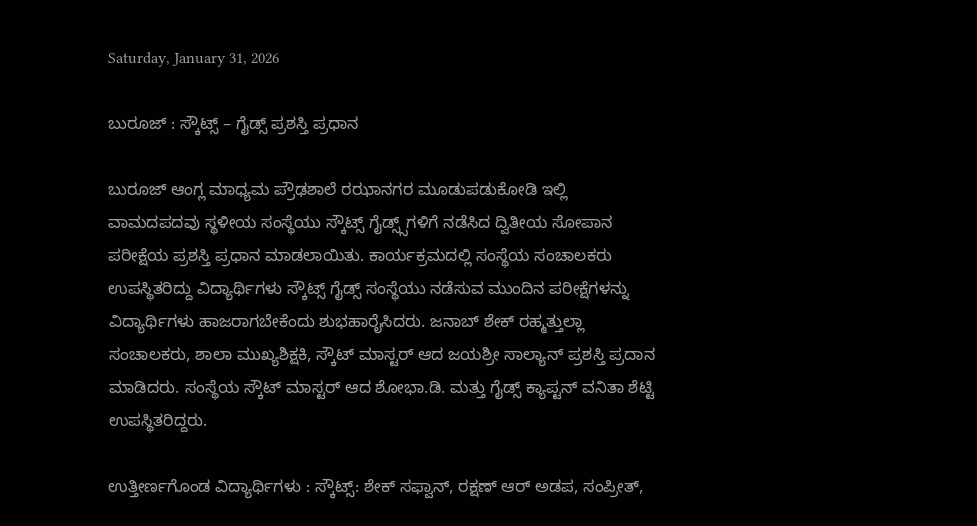Saturday, January 31, 2026

ಬುರೂಜ್ : ಸ್ಕೌಟ್ಸ್ – ಗೈಡ್ಸ್ ಪ್ರಶಸ್ತಿ ಪ್ರಧಾನ

ಬುರೂಜ್ ಆಂಗ್ಲ ಮಾಧ್ಯಮ ಪ್ರೌಢಶಾಲೆ ರಝಾನಗರ ಮೂಡುಪಡುಕೋಡಿ ಇಲ್ಲಿ ವಾಮದಪದವು ಸ್ಥಳೀಯ ಸಂಸ್ಥೆಯು ಸ್ಕೌಟ್ಸ್ ಗೈಡ್ಸ್ಸ್‌ಗಳಿಗೆ ನಡೆಸಿದ ದ್ವಿತೀಯ ಸೋಪಾನ ಪರೀಕ್ಷೆಯ ಪ್ರಶಸ್ತಿ ಪ್ರಧಾನ ಮಾಡಲಾಯಿತು. ಕಾರ್ಯಕ್ರಮದಲ್ಲಿ ಸಂಸ್ಥೆಯ ಸಂಚಾಲಕರು ಉಪಸ್ಥಿತರಿದ್ದು ವಿದ್ಯಾರ್ಥಿಗಳು ಸ್ಕೌಟ್ಸ್ ಗೈಡ್ಸ್ ಸಂಸ್ಥೆಯು ನಡೆಸುವ ಮುಂದಿನ ಪರೀಕ್ಷೆಗಳನ್ನು ವಿದ್ಯಾರ್ಥಿಗಳು ಹಾಜರಾಗಬೇಕೆಂದು ಶುಭಹಾರೈಸಿದರು. ಜನಾಬ್ ಶೇಕ್ ರಹ್ಮತ್ತುಲ್ಲಾ ಸಂಚಾಲಕರು, ಶಾಲಾ ಮುಖ್ಯಶಿಕ್ಷಕಿ, ಸ್ಕೌಟ್ ಮಾಸ್ಟರ್ ಆದ ಜಯಶ್ರೀ ಸಾಲ್ಯಾನ್ ಪ್ರಶಸ್ತಿ ಪ್ರದಾನ ಮಾಡಿದರು. ಸಂಸ್ಥೆಯ ಸ್ಕೌಟ್ ಮಾಸ್ಟರ್ ಆದ ಶೋಭಾ.ಡಿ. ಮತ್ತು ಗೈಡ್ಸ್ ಕ್ಯಾಪ್ಟನ್ ವನಿತಾ ಶೆಟ್ಟಿ ಉಪಸ್ಥಿತರಿದ್ದರು.

ಉತ್ತೀರ್ಣಗೊಂಡ ವಿದ್ಯಾರ್ಥಿಗಳು : ಸ್ಕೌಟ್ಸ್: ಶೇಕ್ ಸಫ್ವಾನ್, ರಕ್ಷಣ್ ಆರ್ ಅಡಪ, ಸಂಪ್ರೀತ್,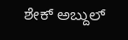ಶೇಕ್ ಅಬ್ದುಲ್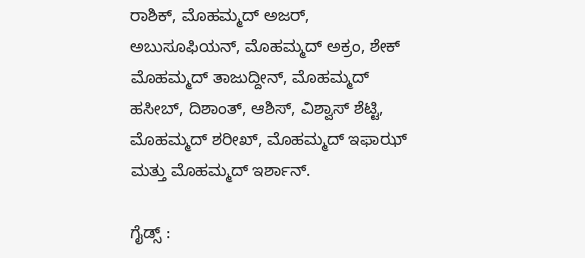ರಾಶಿಕ್, ಮೊಹಮ್ಮದ್ ಅಜರ್, ಅಬುಸೂಫಿಯನ್, ಮೊಹಮ್ಮದ್ ಅಕ್ರಂ, ಶೇಕ್ ಮೊಹಮ್ಮದ್ ತಾಜುದ್ದೀನ್, ಮೊಹಮ್ಮದ್ ಹಸೀಬ್, ದಿಶಾಂತ್, ಆಶಿಸ್, ವಿಶ್ವಾಸ್ ಶೆಟ್ಟಿ, ಮೊಹಮ್ಮದ್ ಶರೀಖ್, ಮೊಹಮ್ಮದ್ ಇಫಾಝ್ ಮತ್ತು ಮೊಹಮ್ಮದ್ ಇರ್ಶಾನ್.

ಗೈಡ್ಸ್ :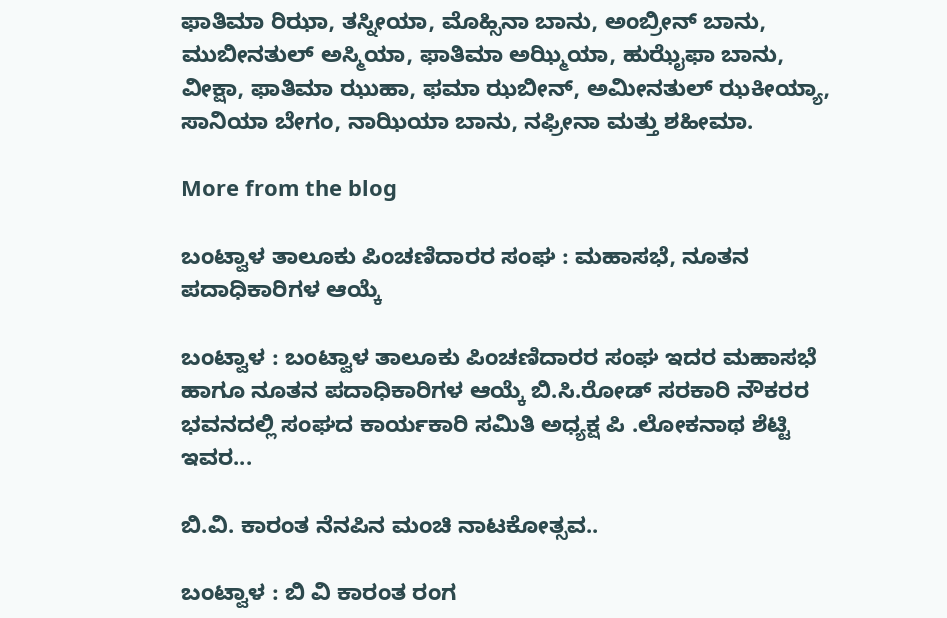ಫಾತಿಮಾ ರಿಝಾ, ತಸ್ನೀಯಾ, ಮೊಹ್ಸಿನಾ ಬಾನು, ಅಂಬ್ರೀನ್ ಬಾನು, ಮುಬೀನತುಲ್ ಅಸ್ಮಿಯಾ, ಫಾತಿಮಾ ಅಝ್ಮಿಯಾ, ಹುಝೈಫಾ ಬಾನು, ವೀಕ್ಷಾ, ಫಾತಿಮಾ ಝುಹಾ, ಫಮಾ ಝಬೀನ್, ಅಮೀನತುಲ್ ಝಕೀಯ್ಯಾ, ಸಾನಿಯಾ ಬೇಗಂ, ನಾಝಿಯಾ ಬಾನು, ನಫ್ರೀನಾ ಮತ್ತು ಶಹೀಮಾ.

More from the blog

ಬಂಟ್ವಾಳ ತಾಲೂಕು ಪಿಂಚಣಿದಾರರ ಸಂಘ : ಮಹಾಸಭೆ, ನೂತನ ಪದಾಧಿಕಾರಿಗಳ ಆಯ್ಕೆ

ಬಂಟ್ವಾಳ : ಬಂಟ್ವಾಳ ತಾಲೂಕು ಪಿಂಚಣಿದಾರರ ಸಂಘ ಇದರ ಮಹಾಸಭೆ ಹಾಗೂ ನೂತನ ಪದಾಧಿಕಾರಿಗಳ ಆಯ್ಕೆ ಬಿ.ಸಿ.ರೋಡ್ ಸರಕಾರಿ ನೌಕರರ ಭವನದಲ್ಲಿ ಸಂಘದ ಕಾರ್ಯಕಾರಿ ಸಮಿತಿ ಅಧ್ಯಕ್ಷ ಪಿ .ಲೋಕನಾಥ ಶೆಟ್ಟಿ ಇವರ...

ಬಿ.ವಿ. ಕಾರಂತ ನೆನಪಿನ ಮಂಚಿ ನಾಟಕೋತ್ಸವ..

ಬಂಟ್ವಾಳ : ಬಿ ವಿ ಕಾರಂತ ರಂಗ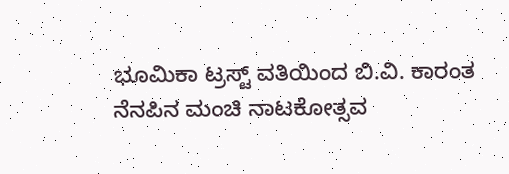ಭೂಮಿಕಾ ಟ್ರಸ್ಟ್ ವತಿಯಿಂದ ಬಿ.ವಿ. ಕಾರಂತ ನೆನಪಿನ ಮಂಚಿ ನಾಟಕೋತ್ಸವ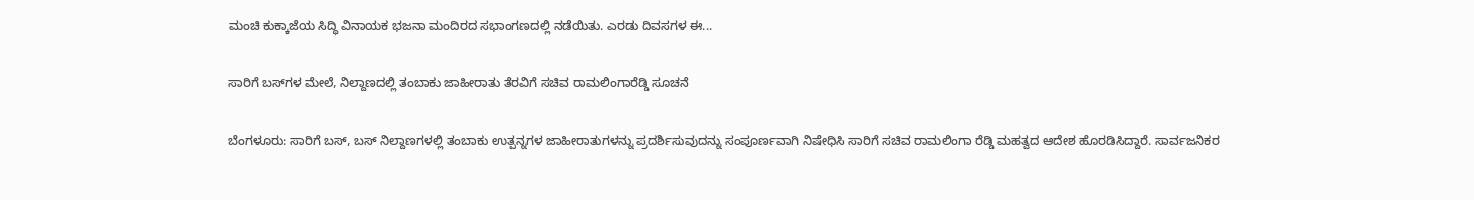ಮಂಚಿ ಕುಕ್ಕಾಜೆಯ ಸಿದ್ಧಿ ವಿನಾಯಕ ಭಜನಾ ಮಂದಿರದ ಸಭಾಂಗಣದಲ್ಲಿ ನಡೆಯಿತು. ಎರಡು ದಿವಸಗಳ ಈ...

ಸಾರಿಗೆ ಬಸ್‌ಗಳ ಮೇಲೆ, ನಿಲ್ದಾಣದಲ್ಲಿ ತಂಬಾಕು ಜಾಹೀರಾತು ತೆರವಿಗೆ ಸಚಿವ ರಾಮಲಿಂಗಾರೆಡ್ಡಿ ಸೂಚನೆ

ಬೆಂಗಳೂರು: ಸಾರಿಗೆ ಬಸ್, ಬಸ್ ನಿಲ್ದಾಣಗಳಲ್ಲಿ ತಂಬಾಕು ಉತ್ಪನ್ನಗಳ ಜಾಹೀರಾತುಗಳನ್ನು ಪ್ರದರ್ಶಿಸುವುದನ್ನು ಸಂಪೂರ್ಣವಾಗಿ ನಿಷೇಧಿಸಿ ಸಾರಿಗೆ ಸಚಿವ ರಾಮಲಿಂಗಾ ರೆಡ್ಡಿ ಮಹತ್ವದ ಆದೇಶ ಹೊರಡಿಸಿದ್ದಾರೆ. ಸಾರ್ವಜನಿಕರ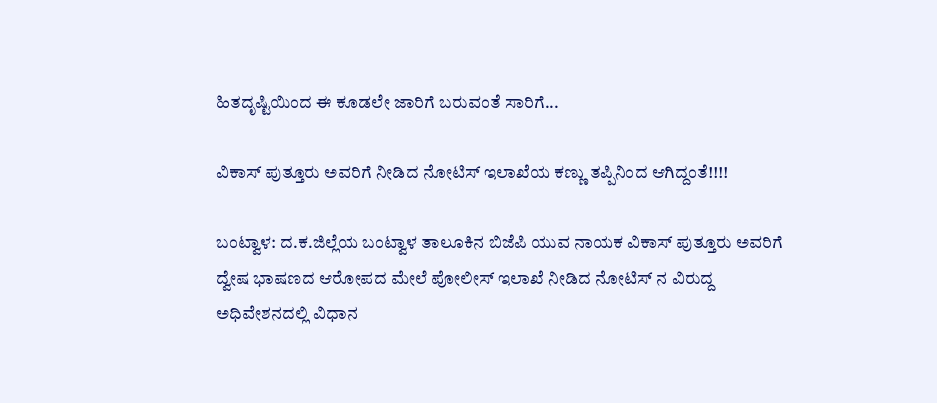ಹಿತದೃಷ್ಟಿಯಿಂದ ಈ ಕೂಡಲೇ ಜಾರಿಗೆ ಬರುವಂತೆ ಸಾರಿಗೆ...

ವಿಕಾಸ್ ಪುತ್ತೂರು ಅವರಿಗೆ ನೀಡಿದ ನೋಟಿಸ್ ಇಲಾಖೆಯ ಕಣ್ಣು ತಪ್ಪಿನಿಂದ ಆಗಿದ್ದಂತೆ!!!!

ಬಂಟ್ವಾಳ: ದ.ಕ.ಜಿಲ್ಲೆಯ ಬಂಟ್ವಾಳ ತಾಲೂಕಿನ ಬಿಜೆಪಿ ಯುವ ನಾಯಕ ವಿಕಾಸ್ ಪುತ್ತೂರು ಅವರಿಗೆ ದ್ವೇಷ ಭಾಷಣದ ಆರೋಪದ ಮೇಲೆ ಪೋಲೀಸ್ ಇಲಾಖೆ ನೀಡಿದ ನೋಟಿಸ್ ನ ವಿರುದ್ದ ಅಧಿವೇಶನದಲ್ಲಿ ವಿಧಾನ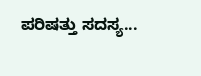ಪರಿಷತ್ತು ಸದಸ್ಯ...